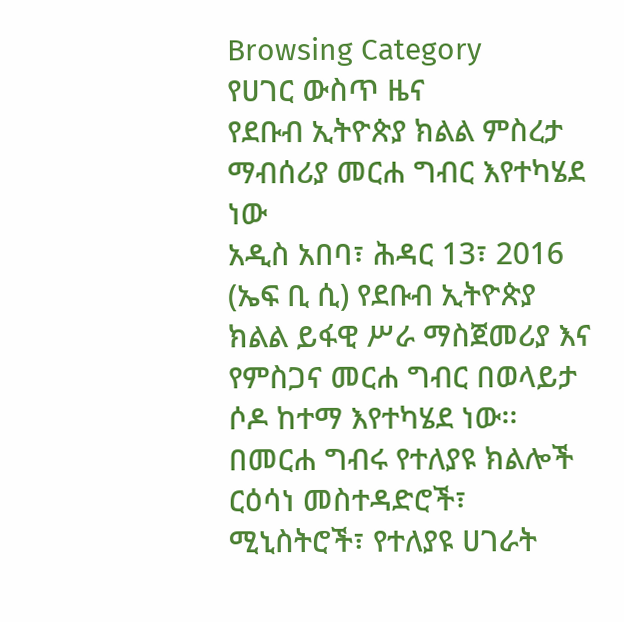Browsing Category
የሀገር ውስጥ ዜና
የደቡብ ኢትዮጵያ ክልል ምስረታ ማብሰሪያ መርሐ ግብር እየተካሄደ ነው
አዲስ አበባ፣ ሕዳር 13፣ 2016 (ኤፍ ቢ ሲ) የደቡብ ኢትዮጵያ ክልል ይፋዊ ሥራ ማስጀመሪያ እና የምስጋና መርሐ ግብር በወላይታ ሶዶ ከተማ እየተካሄደ ነው፡፡
በመርሐ ግብሩ የተለያዩ ክልሎች ርዕሳነ መስተዳድሮች፣ ሚኒስትሮች፣ የተለያዩ ሀገራት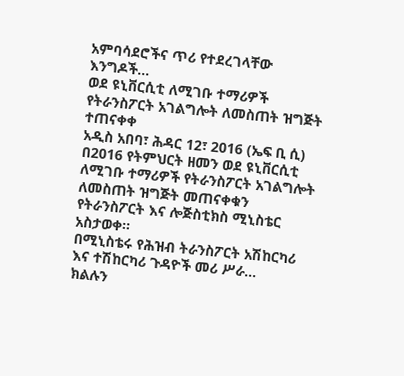አምባሳደሮችና ጥሪ የተደረገላቸው እንግዶች…
ወደ ዩኒቨርሲቲ ለሚገቡ ተማሪዎች የትራንስፖርት አገልግሎት ለመስጠት ዝግጅት ተጠናቀቀ
አዲስ አበባ፣ ሕዳር 12፣ 2016 (ኤፍ ቢ ሲ) በ2016 የትምህርት ዘመን ወደ ዩኒቨርሲቲ ለሚገቡ ተማሪዎች የትራንስፖርት አገልግሎት ለመስጠት ዝግጅት መጠናቀቁን የትራንስፖርት እና ሎጅስቲክስ ሚኒስቴር አስታወቀ፡፡
በሚኒስቴሩ የሕዝብ ትራንስፖርት አሽከርካሪ እና ተሽከርካሪ ጉዳዮች መሪ ሥራ…
ክልሉን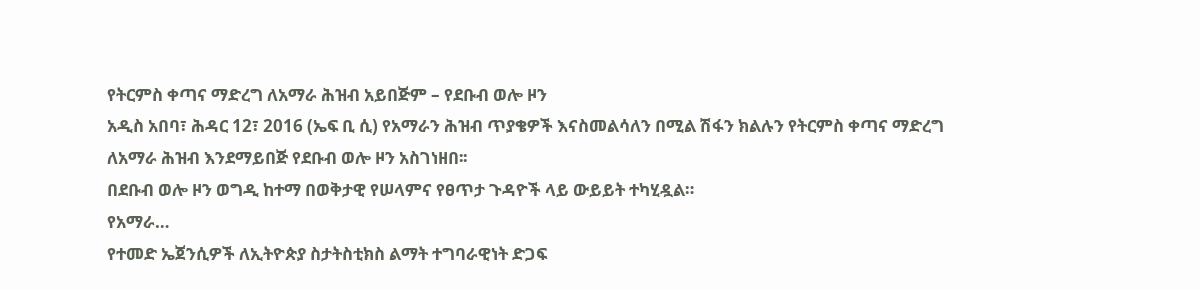የትርምስ ቀጣና ማድረግ ለአማራ ሕዝብ አይበጅም – የደቡብ ወሎ ዞን
አዲስ አበባ፣ ሕዳር 12፣ 2016 (ኤፍ ቢ ሲ) የአማራን ሕዝብ ጥያቄዎች እናስመልሳለን በሚል ሽፋን ክልሉን የትርምስ ቀጣና ማድረግ ለአማራ ሕዝብ እንደማይበጅ የደቡብ ወሎ ዞን አስገነዘበ፡፡
በደቡብ ወሎ ዞን ወግዲ ከተማ በወቅታዊ የሠላምና የፀጥታ ጉዳዮች ላይ ውይይት ተካሂዷል።
የአማራ…
የተመድ ኤጀንሲዎች ለኢትዮጵያ ስታትስቲክስ ልማት ተግባራዊነት ድጋፍ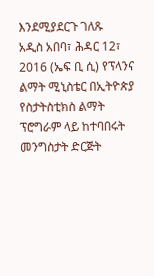እንደሚያደርጉ ገለጹ
አዲስ አበባ፣ ሕዳር 12፣ 2016 (ኤፍ ቢ ሲ) የፕላንና ልማት ሚኒስቴር በኢትዮጵያ የስታትስቲክስ ልማት ፕሮግራም ላይ ከተባበሩት መንግስታት ድርጅት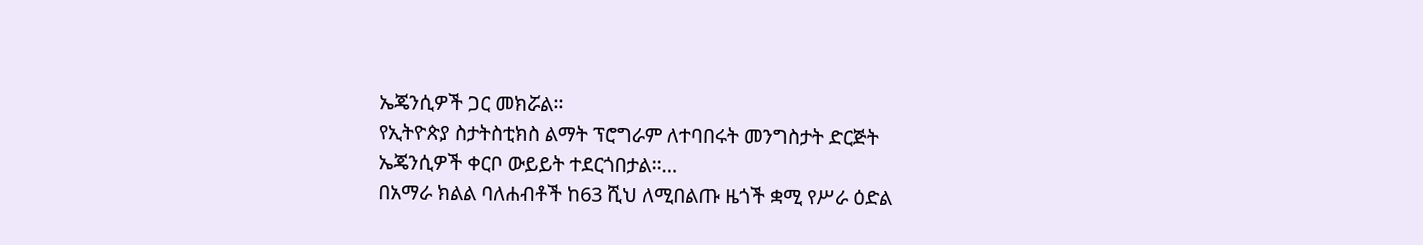ኤጄንሲዎች ጋር መክሯል፡፡
የኢትዮጵያ ስታትስቲክስ ልማት ፕሮግራም ለተባበሩት መንግስታት ድርጅት ኤጄንሲዎች ቀርቦ ውይይት ተደርጎበታል፡፡…
በአማራ ክልል ባለሐብቶች ከ63 ሺህ ለሚበልጡ ዜጎች ቋሚ የሥራ ዕድል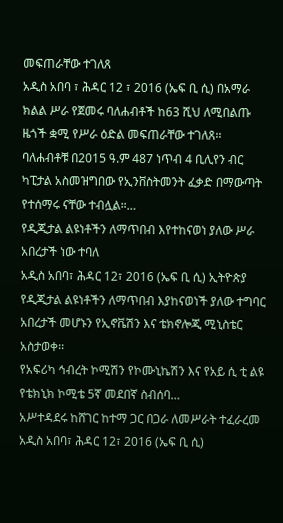መፍጠራቸው ተገለጸ
አዲስ አበባ ፣ ሕዳር 12 ፣ 2016 (ኤፍ ቢ ሲ) በአማራ ክልል ሥራ የጀመሩ ባለሐብቶች ከ63 ሺህ ለሚበልጡ ዜጎች ቋሚ የሥራ ዕድል መፍጠራቸው ተገለጸ፡፡
ባለሐብቶቹ በ2015 ዓ.ም 487 ነጥብ 4 ቢሊየን ብር ካፒታል አስመዝግበው የኢንቨስትመንት ፈቃድ በማውጣት የተሰማሩ ናቸው ተብሏል።…
የዲጂታል ልዩነቶችን ለማጥበብ እየተከናወነ ያለው ሥራ አበረታች ነው ተባለ
አዲስ አበባ፣ ሕዳር 12፣ 2016 (ኤፍ ቢ ሲ) ኢትዮጵያ የዲጂታል ልዩነቶችን ለማጥበብ እያከናወነች ያለው ተግባር አበረታች መሆኑን የኢኖቬሽን እና ቴክኖሎጂ ሚኒስቴር አስታወቀ፡፡
የአፍሪካ ኅብረት ኮሚሽን የኮሙኒኬሽን እና የአይ ሲ ቲ ልዩ የቴክኒክ ኮሚቴ 5ኛ መደበኛ ስብሰባ…
አሥተዳደሩ ከሸገር ከተማ ጋር በጋራ ለመሥራት ተፈራረመ
አዲስ አበባ፣ ሕዳር 12፣ 2016 (ኤፍ ቢ ሲ)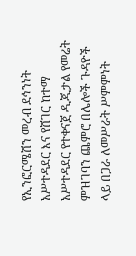የኢንፎርሜሽን መረብ ደኅንነት አሥተዳደር እና የሸገር ከተማ አሥተዳደር የተቀናጀ ዲጂታል የመሬት ምዝገባን ጨምሮ በሌሎች ጉዳዮች ላይ በጋራ ለመሥራት ሥምምነት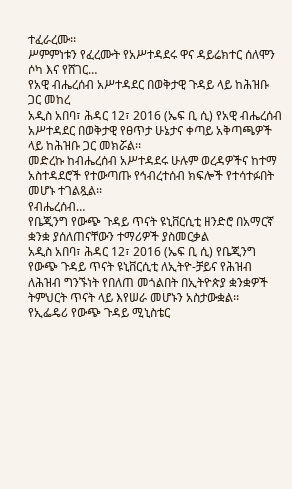ተፈራረሙ፡፡
ሥምምነቱን የፈረሙት የአሥተዳደሩ ዋና ዳይሬክተር ሰለሞን ሶካ እና የሸገር…
የአዊ ብሔረሰብ አሥተዳደር በወቅታዊ ጉዳይ ላይ ከሕዝቡ ጋር መከረ
አዲስ አበባ፣ ሕዳር 12፣ 2016 (ኤፍ ቢ ሲ) የአዊ ብሔረሰብ አሥተዳደር በወቅታዊ የፀጥታ ሁኔታና ቀጣይ አቅጣጫዎች ላይ ከሕዝቡ ጋር መክሯል፡፡
መድረኩ ከብሔረሰብ አሥተዳደሩ ሁሉም ወረዳዎችና ከተማ አስተዳደሮች የተውጣጡ የኅብረተሰብ ክፍሎች የተሳተፉበት መሆኑ ተገልጿል፡፡
የብሔረሰብ…
የቤጂንግ የውጭ ጉዳይ ጥናት ዩኒቨርሲቲ ዘንድሮ በአማርኛ ቋንቋ ያሰለጠናቸውን ተማሪዎች ያስመርቃል
አዲስ አበባ፣ ሕዳር 12፣ 2016 (ኤፍ ቢ ሲ) የቤጂንግ የውጭ ጉዳይ ጥናት ዩኒቨርሲቲ ለኢትዮ-ቻይና የሕዝብ ለሕዝብ ግንኙነት የበለጠ መጎልበት በኢትዮጵያ ቋንቋዎች ትምህርት ጥናት ላይ እየሠራ መሆኑን አስታውቋል፡፡
የኢፌዴሪ የውጭ ጉዳይ ሚኒስቴር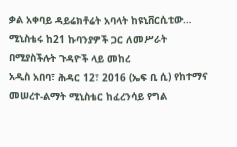ቃል አቀባይ ዳይሬክቶሬት አባላት ከዩኒቨርሲቲው…
ሚኒስቴሩ ከ21 ኩባንያዎች ጋር ለመሥራት በሚያስችሉት ጉዳዮች ላይ መከረ
አዲስ አበባ፣ ሕዳር 12፣ 2016 (ኤፍ ቢ ሲ) የከተማና መሠረተ-ልማት ሚኒስቴር ከፈረንሳይ የግል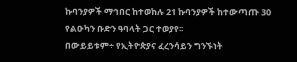ኩባንያዎች ማኅበር ከተወከሉ 21 ኩባንያዎች ከተውጣጡ 30 የልዑካን ቡድን ዓባላት ጋር ተወያየ፡፡
በውይይቱም÷ የኢትዮጵያና ፈረንሳይን ግንኙነት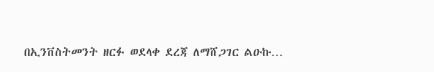በኢንቨስትመንት ዘርፉ ወደላቀ ደረጃ ለማሸጋገር ልዑኩ…